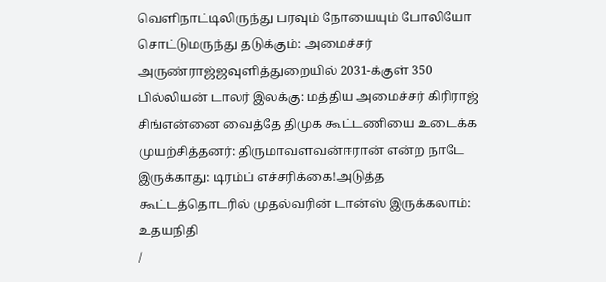வெளிநாட்டிலிருந்து பரவும் நோயையும் போலியோ சொட்டுமருந்து தடுக்கும்: அமைச்சர் அருண்ராஜ்ஜவுளித்துறையில் 2031-க்குள் 350 பில்லியன் டாலர் இலக்கு: மத்திய அமைச்சர் கிரிராஜ் சிங்என்னை வைத்தே திமுக கூட்டணியை உடைக்க முயற்சித்தனர்: திருமாவளவன்ஈரான் என்ற நாடே இருக்காது: டிரம்ப் எச்சரிக்கை!அடுத்த கூட்டத்தொடரில் முதல்வரின் டான்ஸ் இருக்கலாம்: உதயநிதி
/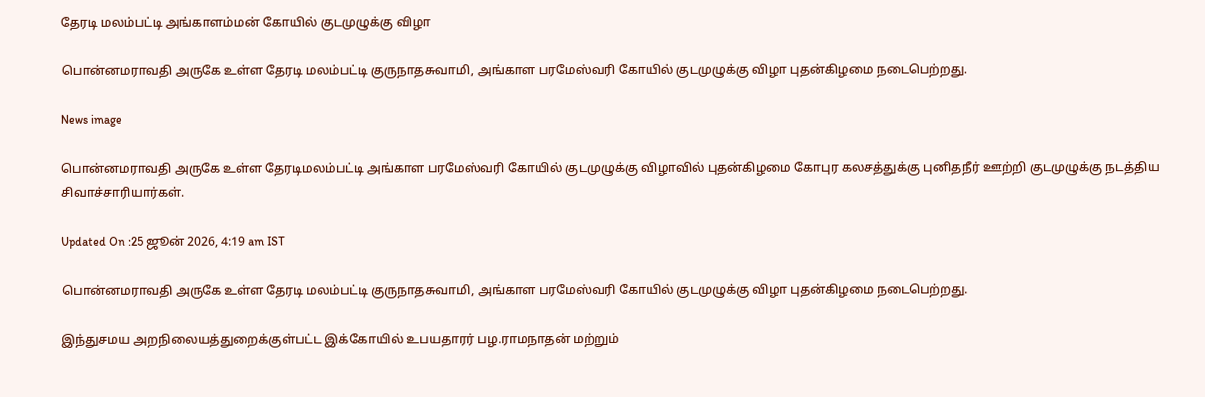தேரடி மலம்பட்டி அங்காளம்மன் கோயில் குடமுழுக்கு விழா

பொன்னமராவதி அருகே உள்ள தேரடி மலம்பட்டி குருநாதசுவாமி, அங்காள பரமேஸ்வரி கோயில் குடமுழுக்கு விழா புதன்கிழமை நடைபெற்றது.

News image

பொன்னமராவதி அருகே உள்ள தேரடிமலம்பட்டி அங்காள பரமேஸ்வரி கோயில் குடமுழுக்கு விழாவில் புதன்கிழமை கோபுர கலசத்துக்கு புனிதநீர் ஊற்றி குடமுழுக்கு நடத்திய சிவாச்சாரியார்கள்.

Updated On :25 ஜூன் 2026, 4:19 am IST

பொன்னமராவதி அருகே உள்ள தேரடி மலம்பட்டி குருநாதசுவாமி, அங்காள பரமேஸ்வரி கோயில் குடமுழுக்கு விழா புதன்கிழமை நடைபெற்றது.

இந்துசமய அறநிலையத்துறைக்குள்பட்ட இக்கோயில் உபயதாரர் பழ.ராமநாதன் மற்றும்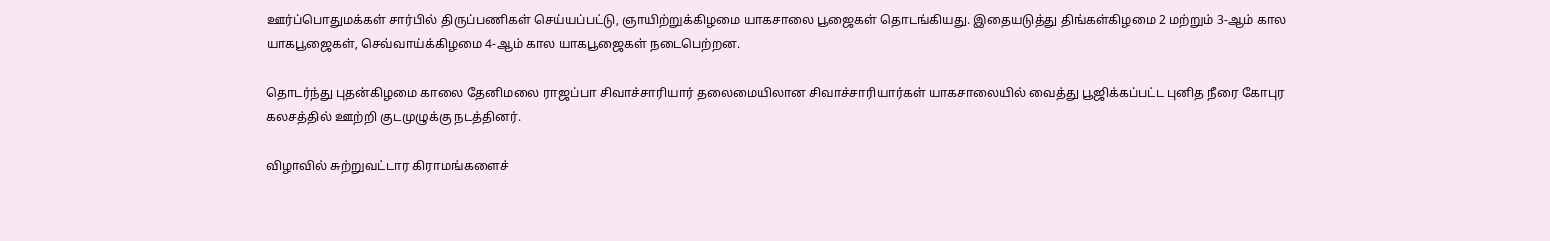ஊர்ப்பொதுமக்கள் சார்பில் திருப்பணிகள் செய்யப்பட்டு, ஞாயிற்றுக்கிழமை யாகசாலை பூஜைகள் தொடங்கியது. இதையடுத்து திங்கள்கிழமை 2 மற்றும் 3-ஆம் கால யாகபூஜைகள், செவ்வாய்க்கிழமை 4-ஆம் கால யாகபூஜைகள் நடைபெற்றன.

தொடர்ந்து புதன்கிழமை காலை தேனிமலை ராஜப்பா சிவாச்சாரியார் தலைமையிலான சிவாச்சாரியார்கள் யாகசாலையில் வைத்து பூஜிக்கப்பட்ட புனித நீரை கோபுர கலசத்தில் ஊற்றி குடமுழுக்கு நடத்தினர்.

விழாவில் சுற்றுவட்டார கிராமங்களைச்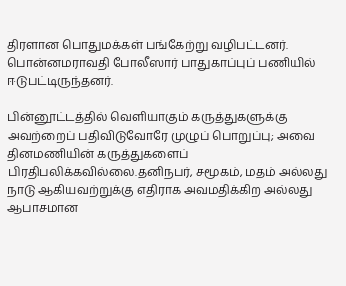திரளான பொதுமக்கள் பங்கேற்று வழிபட்டனர். பொன்னமராவதி போலீஸார் பாதுகாப்புப் பணியில் ஈடுபட்டிருந்தனர்.

பின்னூட்டத்தில் வெளியாகும் கருத்துகளுக்கு அவற்றைப் பதிவிடுவோரே முழுப் பொறுப்பு; அவை தினமணியின் கருத்துகளைப் பிரதிபலிக்கவில்லை.தனிநபர், சமூகம், மதம் அல்லது நாடு ஆகியவற்றுக்கு எதிராக அவமதிக்கிற அல்லது ஆபாசமான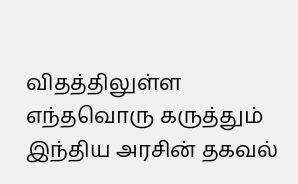விதத்திலுள்ள எந்தவொரு கருத்தும் இந்திய அரசின் தகவல்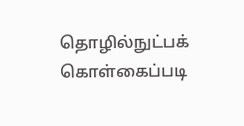தொழில்நுட்பக் கொள்கைப்படி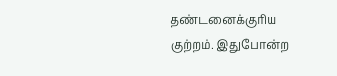தண்டனைக்குரிய குற்றம். இதுபோன்ற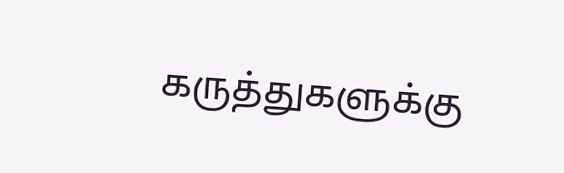கருத்துகளுக்கு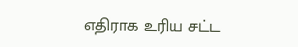எதிராக உரிய சட்ட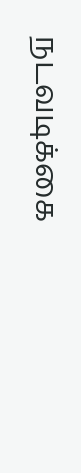நடவடிக்கை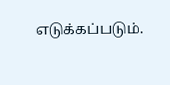எடுக்கப்படும்.